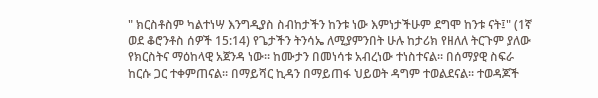" ክርስቶስም ካልተነሣ እንግዲያስ ስብከታችን ከንቱ ነው እምነታችሁም ደግሞ ከንቱ ናት፤" (1ኛ ወደ ቆሮንቶስ ሰዎች 15:14) የጌታችን ትንሳኤ ለሚያምንበት ሁሉ ከታሪክ የዘለለ ትርጉም ያለው የክርስትና ማዕከላዊ አጀንዳ ነው። ከሙታን በመነሳቱ አብረነው ተነስተናል። በሰማያዊ ስፍራ ከርሱ ጋር ተቀምጠናል። በማይሻር ኪዳን በማይጠፋ ህይወት ዳግም ተወልደናል። ተወዳጆች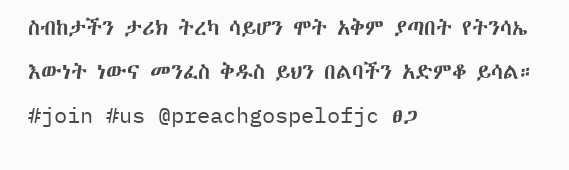ስብከታችን ታሪክ ትረካ ሳይሆን ሞት አቅም ያጣበት የትንሳኤ እውነት ነውና መንፈስ ቅዱስ ይህን በልባችን አድምቆ ይሳል። #join #us @preachgospelofjc ፀጋ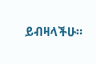ይብዛላችሁ።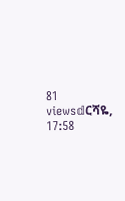81 views𝕕ርሻዬ, 17:58